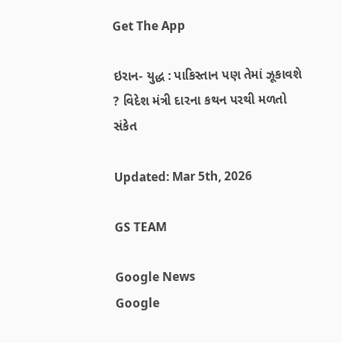Get The App

ઇરાન- યુદ્ધ : પાકિસ્તાન પણ તેમાં ઝૂકાવશે ? વિદેશ મંત્રી દારના કથન પરથી મળતો સંકેત

Updated: Mar 5th, 2026

GS TEAM

Google News
Google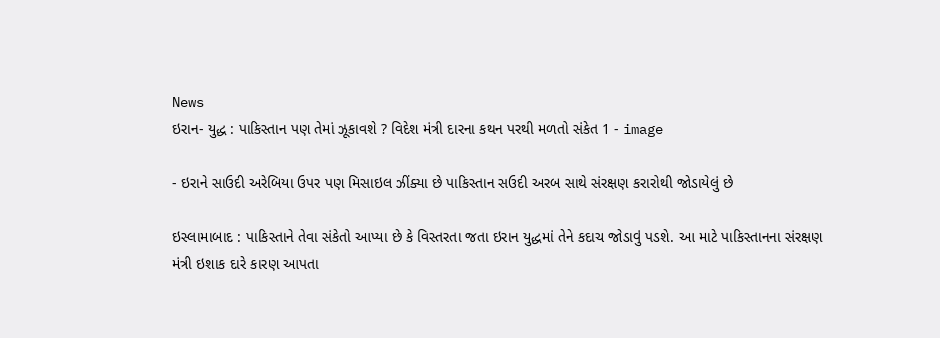News
ઇરાન- યુદ્ધ : પાકિસ્તાન પણ તેમાં ઝૂકાવશે ? વિદેશ મંત્રી દારના કથન પરથી મળતો સંકેત 1 - image

- ઇરાને સાઉદી અરેબિયા ઉપર પણ મિસાઇલ ઝીંક્યા છે પાકિસ્તાન સઉદી અરબ સાથે સંરક્ષણ કરારોથી જોડાયેલું છે

ઇસ્લામાબાદ : પાકિસ્તાને તેવા સંકેતો આપ્યા છે કે વિસ્તરતા જતા ઇરાન યુદ્ધમાં તેને કદાચ જોડાવું પડશે. આ માટે પાકિસ્તાનના સંરક્ષણ મંત્રી ઇશાક દારે કારણ આપતા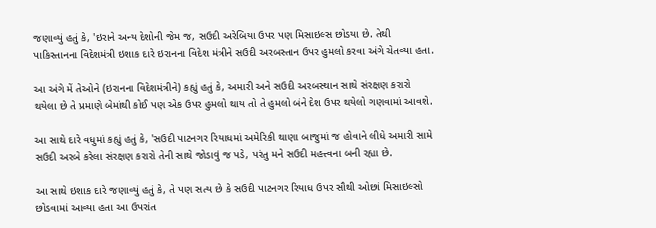જણાવ્યું હતું કે, 'ઇરાને અન્ય દેશોની જેમ જ, સઉદી અરેબિયા ઉપર પણ મિસાઇલ્સ છોડયા છે. તેથી પાકિસ્તાનના વિદેશમંત્રી ઇશાક દારે ઇરાનના વિદેશ મંત્રીને સઉદી અરબસ્તાન ઉપર હુમલો કરવા અંગે ચેતવ્યા હતા.

આ અંગે મેં તેઓને (ઇરાનના વિદેશમંત્રીને) કહ્યું હતું કે, અમારી અને સઉદી અરબસ્થાન સાથે સંરક્ષણ કરારો થયેલા છે તે પ્રમાણે બેમાંથી કોઈ પણ એક ઉપર હુમલો થાય તો તે હુમલો બંને દેશ ઉપર થયેલો ગણવામાં આવશે.

આ સાથે દારે વધુમાં કહ્યું હતું કે, 'સઉદી પાટનગર રિયાધમાં અમેરિકી થાણા બાજુમાં જ હોવાને લીધે અમારી સામે સઉદી અરબે કરેલા સંરક્ષણ કરારો તેની સાથે જોડાવું જ પડે, પરંતુ મને સઉદી મહત્ત્વના બની રહ્યા છે.

આ સાથે ઇશાક દારે જણાવ્યું હતું કે, તે પણ સત્ય છે કે સઉદી પાટનગર રિયાધ ઉપર સૌથી ઓછાં મિસાઇલ્સો છોડવામાં આવ્યા હતા આ ઉપરાંત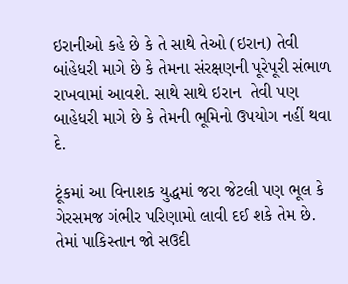ઇરાનીઓ કહે છે કે તે સાથે તેઓ (ઇરાન) તેવી બાંહેધરી માગે છે કે તેમના સંરક્ષણની પૂરેપૂરી સંભાળ રાખવામાં આવશે. સાથે સાથે ઇરાન  તેવી પણ બાહેધરી માગે છે કે તેમની ભૂમિનો ઉપયોગ નહીં થવા દે.

ટૂંકમાં આ વિનાશક યુદ્ધમાં જરા જેટલી પણ ભૂલ કે ગેરસમજ ગંભીર પરિણામો લાવી દઈ શકે તેમ છે. તેમાં પાકિસ્તાન જો સઉદી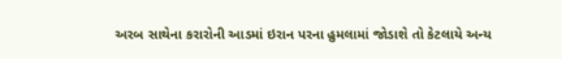અરબ સાથેના કરારોની આડમાં ઇરાન પરના હુમલામાં જોડાશે તો કેટલાયે અન્ય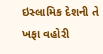ઇસ્લામિક દેશની તે ખફા વહોરી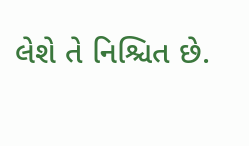લેશે તે નિશ્ચિત છે.